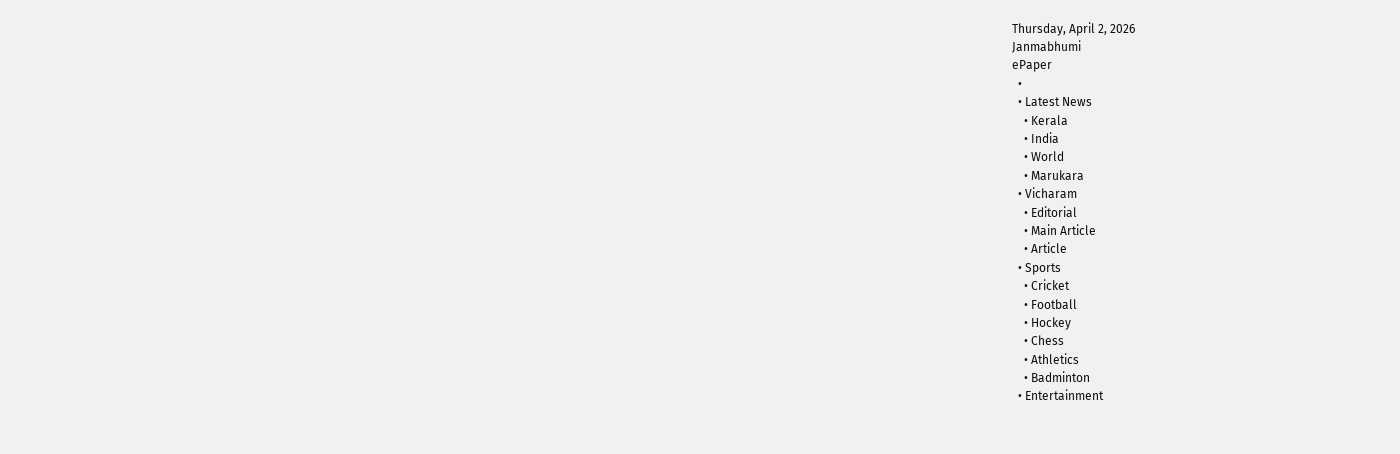Thursday, April 2, 2026
Janmabhumi
ePaper
  •
  • Latest News
    • Kerala
    • India
    • World
    • Marukara
  • Vicharam
    • Editorial
    • Main Article
    • Article
  • Sports
    • Cricket
    • Football
    • Hockey
    • Chess
    • Athletics
    • Badminton
  • Entertainment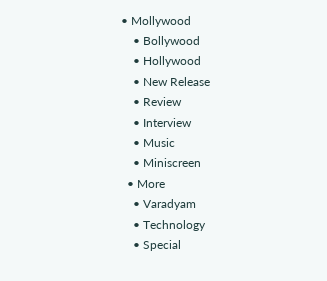• Mollywood
    • Bollywood
    • Hollywood
    • New Release
    • Review
    • Interview
    • Music
    • Miniscreen
  • More
    • Varadyam
    • Technology
    • Special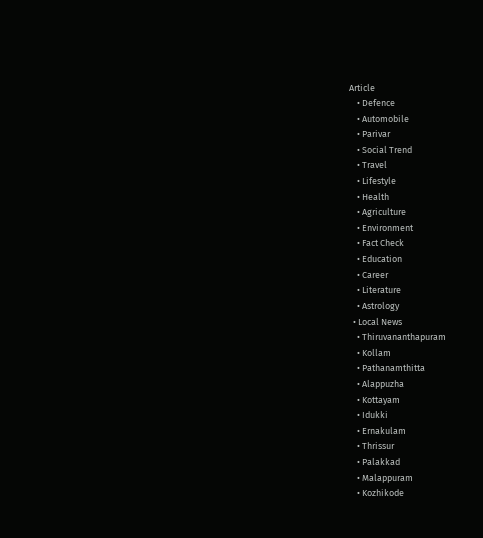Article
    • Defence
    • Automobile
    • Parivar
    • Social Trend
    • Travel
    • Lifestyle
    • Health
    • Agriculture
    • Environment
    • Fact Check
    • Education
    • Career
    • Literature
    • Astrology
  • Local News
    • Thiruvananthapuram
    • Kollam
    • Pathanamthitta
    • Alappuzha
    • Kottayam
    • Idukki
    • Ernakulam
    • Thrissur
    • Palakkad
    • Malappuram
    • Kozhikode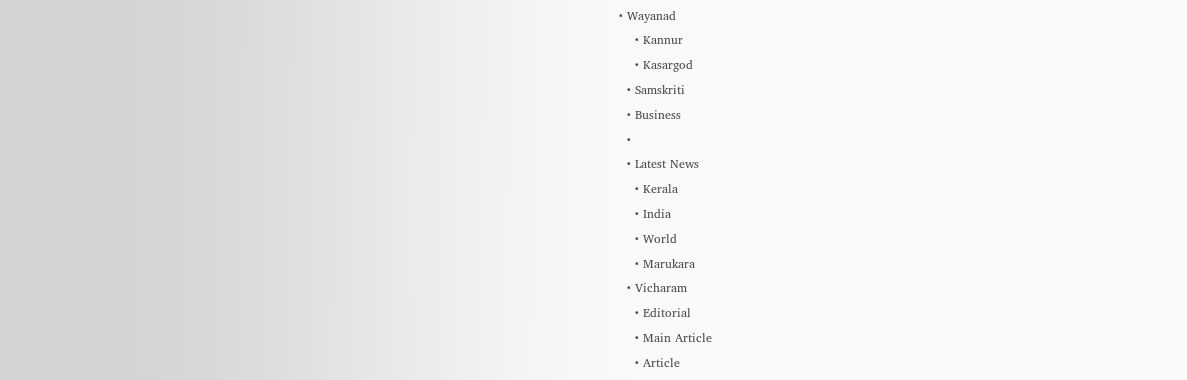• Wayanad
    • Kannur
    • Kasargod
  • Samskriti
  • Business
  •
  • Latest News
    • Kerala
    • India
    • World
    • Marukara
  • Vicharam
    • Editorial
    • Main Article
    • Article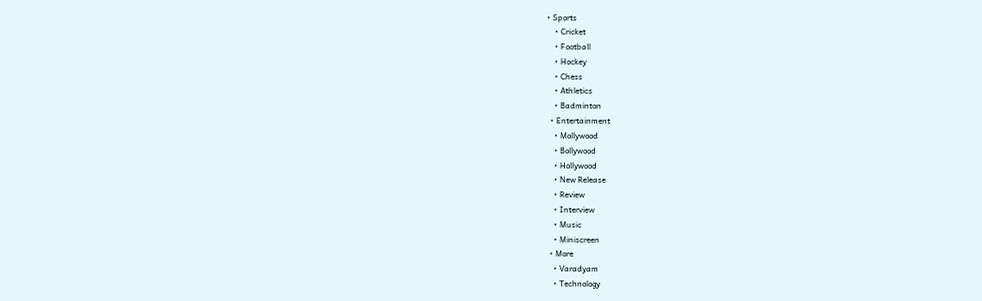• Sports
    • Cricket
    • Football
    • Hockey
    • Chess
    • Athletics
    • Badminton
  • Entertainment
    • Mollywood
    • Bollywood
    • Hollywood
    • New Release
    • Review
    • Interview
    • Music
    • Miniscreen
  • More
    • Varadyam
    • Technology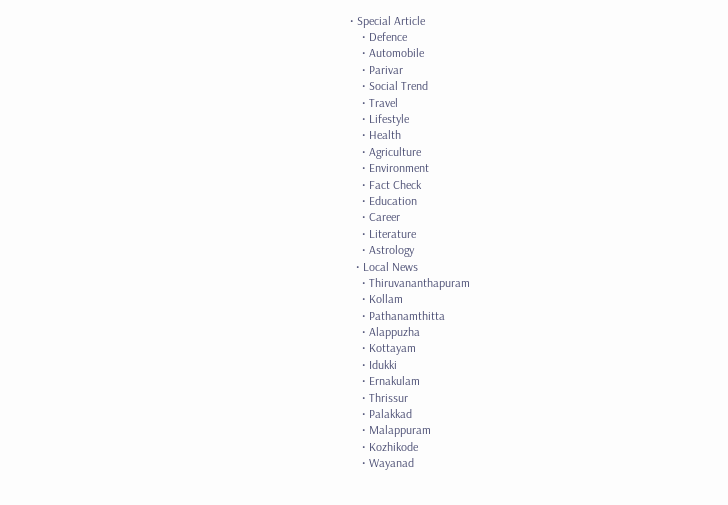• Special Article
    • Defence
    • Automobile
    • Parivar
    • Social Trend
    • Travel
    • Lifestyle
    • Health
    • Agriculture
    • Environment
    • Fact Check
    • Education
    • Career
    • Literature
    • Astrology
  • Local News
    • Thiruvananthapuram
    • Kollam
    • Pathanamthitta
    • Alappuzha
    • Kottayam
    • Idukki
    • Ernakulam
    • Thrissur
    • Palakkad
    • Malappuram
    • Kozhikode
    • Wayanad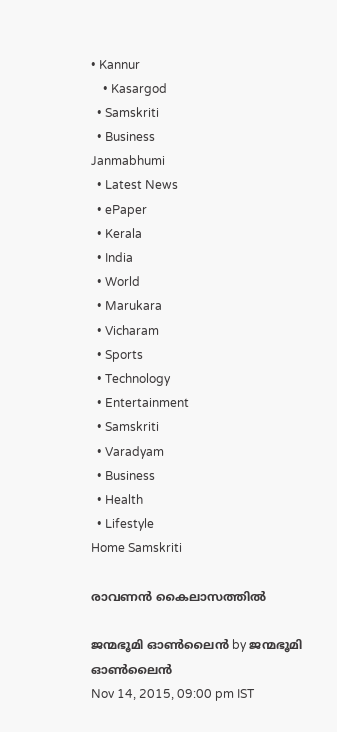• Kannur
    • Kasargod
  • Samskriti
  • Business
Janmabhumi
  • Latest News
  • ePaper
  • Kerala
  • India
  • World
  • Marukara
  • Vicharam
  • Sports
  • Technology
  • Entertainment
  • Samskriti
  • Varadyam
  • Business
  • Health
  • Lifestyle
Home Samskriti

രാവണന്‍ കൈലാസത്തില്‍

ജന്മഭൂമി ഓണ്‍ലൈന്‍ by ജന്മഭൂമി ഓണ്‍ലൈന്‍
Nov 14, 2015, 09:00 pm IST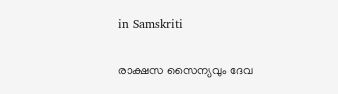in Samskriti

രാക്ഷസ സൈന്യവും ദേവ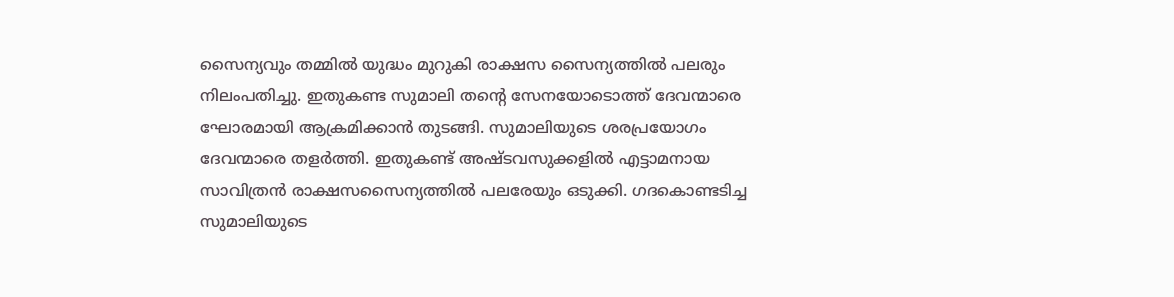സൈന്യവും തമ്മില്‍ യുദ്ധം മുറുകി രാക്ഷസ സൈന്യത്തില്‍ പലരും നിലംപതിച്ചു. ഇതുകണ്ട സുമാലി തന്റെ സേനയോടൊത്ത് ദേവന്മാരെ ഘോരമായി ആക്രമിക്കാന്‍ തുടങ്ങി. സുമാലിയുടെ ശരപ്രയോഗം ദേവന്മാരെ തളര്‍ത്തി. ഇതുകണ്ട് അഷ്ടവസുക്കളില്‍ എട്ടാമനായ സാവിത്രന്‍ രാക്ഷസസൈന്യത്തില്‍ പലരേയും ഒടുക്കി. ഗദകൊണ്ടടിച്ച സുമാലിയുടെ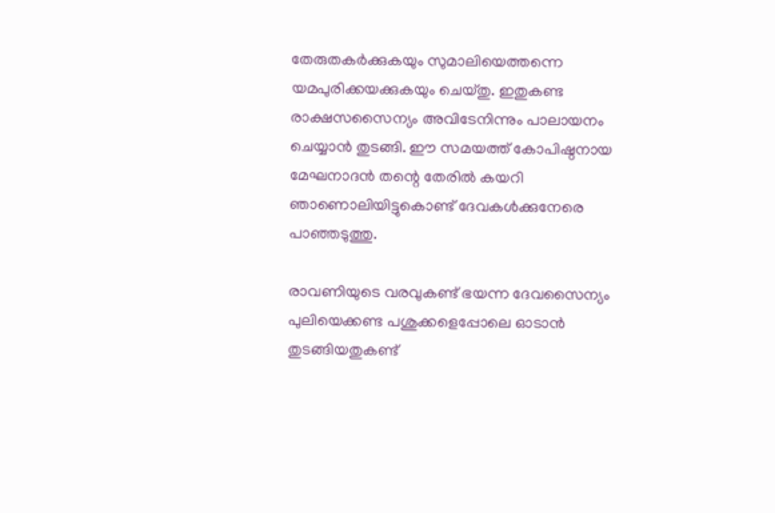തേരുതകര്‍ക്കുകയും സുമാലിയെത്തന്നെ യമപുരിക്കയക്കുകയും ചെയ്തു. ഇതുകണ്ട രാക്ഷസസൈന്യം അവിടേനിന്നും പാലായനം ചെയ്യാന്‍ തുടങ്ങി. ഈ സമയത്ത് കോപിഷ്ഠനായ മേഘനാദന്‍ തന്റെ തേരില്‍ കയറി ഞാണൊലിയിട്ടുകൊണ്ട് ദേവകള്‍ക്കുനേരെ പാഞ്ഞടുത്തു.

രാവണിയുടെ വരവുകണ്ട് ഭയന്ന ദേവസൈന്യം പുലിയെക്കണ്ട പശുക്കളെപ്പോലെ ഓടാന്‍ തുടങ്ങിയതുകണ്ട്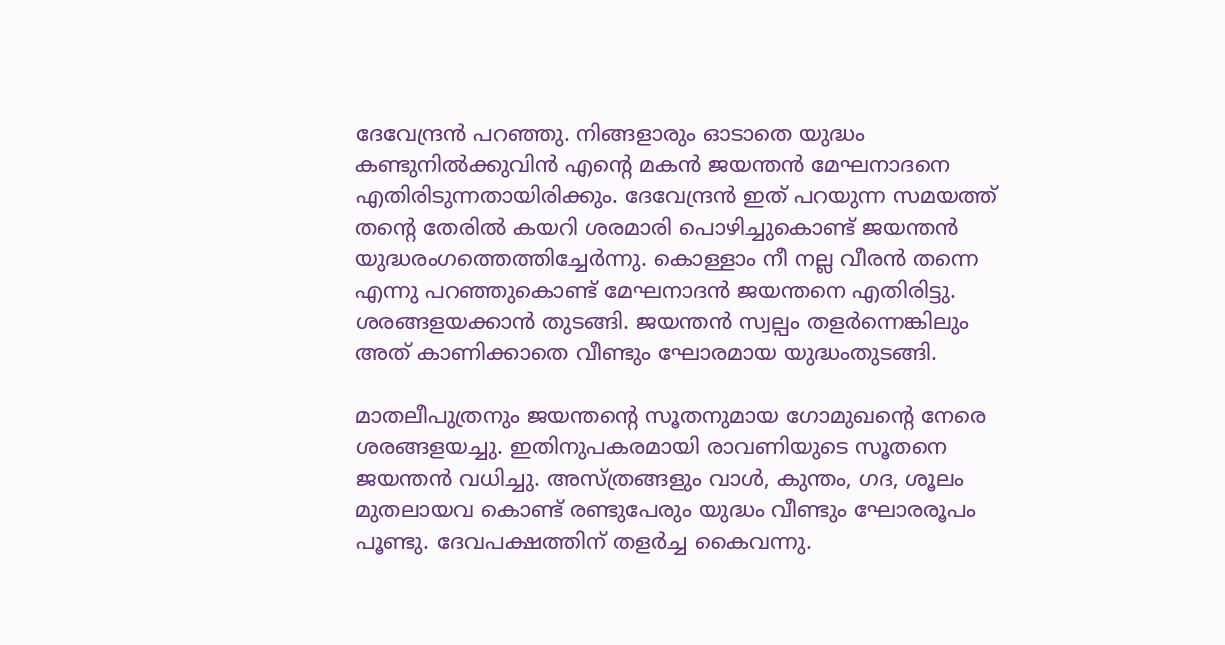ദേവേന്ദ്രന്‍ പറഞ്ഞു. നിങ്ങളാരും ഓടാതെ യുദ്ധം കണ്ടുനില്‍ക്കുവിന്‍ എന്റെ മകന്‍ ജയന്തന്‍ മേഘനാദനെ എതിരിടുന്നതായിരിക്കും. ദേവേന്ദ്രന്‍ ഇത് പറയുന്ന സമയത്ത് തന്റെ തേരില്‍ കയറി ശരമാരി പൊഴിച്ചുകൊണ്ട് ജയന്തന്‍ യുദ്ധരംഗത്തെത്തിച്ചേര്‍ന്നു. കൊള്ളാം നീ നല്ല വീരന്‍ തന്നെ എന്നു പറഞ്ഞുകൊണ്ട് മേഘനാദന്‍ ജയന്തനെ എതിരിട്ടു. ശരങ്ങളയക്കാന്‍ തുടങ്ങി. ജയന്തന്‍ സ്വല്പം തളര്‍ന്നെങ്കിലും അത് കാണിക്കാതെ വീണ്ടും ഘോരമായ യുദ്ധംതുടങ്ങി.

മാതലീപുത്രനും ജയന്തന്റെ സൂതനുമായ ഗോമുഖന്റെ നേരെ ശരങ്ങളയച്ചു. ഇതിനുപകരമായി രാവണിയുടെ സൂതനെ ജയന്തന്‍ വധിച്ചു. അസ്ത്രങ്ങളും വാള്‍, കുന്തം, ഗദ, ശൂലം മുതലായവ കൊണ്ട് രണ്ടുപേരും യുദ്ധം വീണ്ടും ഘോരരൂപം പൂണ്ടു. ദേവപക്ഷത്തിന് തളര്‍ച്ച കൈവന്നു.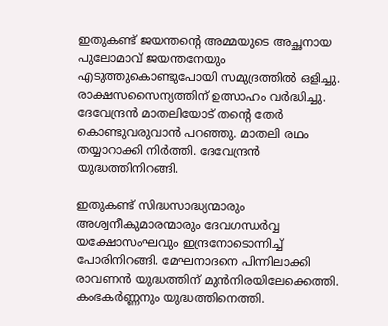ഇതുകണ്ട് ജയന്തന്റെ അമ്മയുടെ അച്ഛനായ പുലോമാവ് ജയന്തനേയും എടുത്തുകൊണ്ടുപോയി സമുദ്രത്തില്‍ ഒളിച്ചു. രാക്ഷസസൈന്യത്തിന് ഉത്സാഹം വര്‍ദ്ധിച്ചു. ദേവേന്ദ്രന്‍ മാതലിയോട് തന്റെ തേര്‍ കൊണ്ടുവരുവാന്‍ പറഞ്ഞു. മാതലി രഥം തയ്യാറാക്കി നിര്‍ത്തി. ദേവേന്ദ്രന്‍ യുദ്ധത്തിനിറങ്ങി.

ഇതുകണ്ട് സിദ്ധസാദ്ധ്യന്മാരും അശ്വനീകുമാരന്മാരും ദേവഗന്ധര്‍വ്വ യക്ഷോസംഘവും ഇന്ദ്രനോടൊന്നിച്ച് പോരിനിറങ്ങി. മേഘനാദനെ പിന്നിലാക്കി രാവണന്‍ യുദ്ധത്തിന് മുന്‍നിരയിലേക്കെത്തി. കംഭകര്‍ണ്ണനും യുദ്ധത്തിനെത്തി.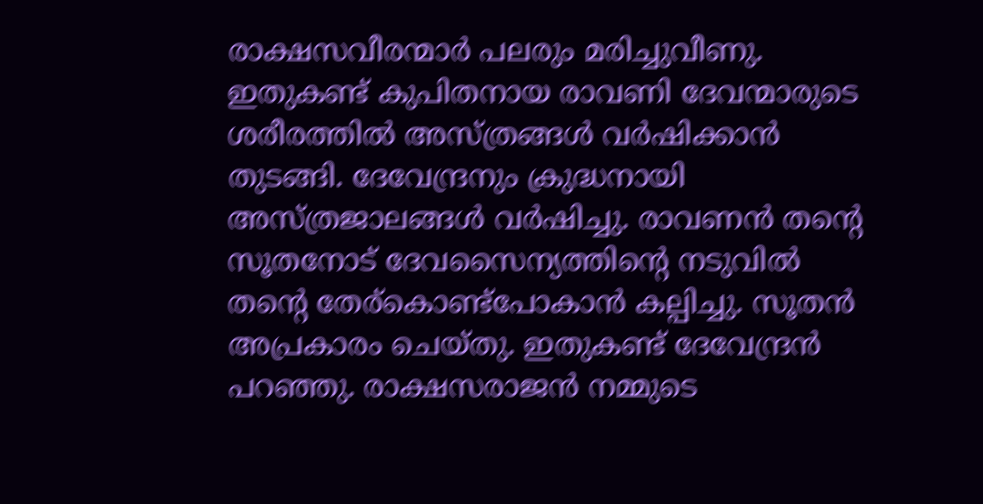രാക്ഷസവീരന്മാര്‍ പലരും മരിച്ചുവീണു. ഇതുകണ്ട് കുപിതനായ രാവണി ദേവന്മാരുടെ ശരീരത്തില്‍ അസ്ത്രങ്ങള്‍ വര്‍ഷിക്കാന്‍ തുടങ്ങി. ദേവേന്ദ്രനും ക്രുദ്ധനായി അസ്ത്രജാലങ്ങള്‍ വര്‍ഷിച്ചു. രാവണന്‍ തന്റെ സൂതനോട് ദേവസൈന്യത്തിന്റെ നടുവില്‍ തന്റെ തേര്‌കൊണ്ട്‌പോകാന്‍ കല്പിച്ചു. സൂതന്‍ അപ്രകാരം ചെയ്തു. ഇതുകണ്ട് ദേവേന്ദ്രന്‍ പറഞ്ഞു. രാക്ഷസരാജന്‍ നമ്മുടെ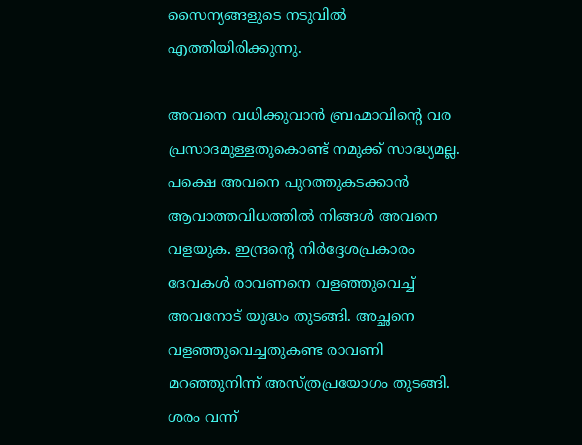സൈന്യങ്ങളുടെ നടുവില്‍ എത്തിയിരിക്കുന്നു.

അവനെ വധിക്കുവാന്‍ ബ്രഹ്മാവിന്റെ വര പ്രസാദമുള്ളതുകൊണ്ട് നമുക്ക് സാദ്ധ്യമല്ല. പക്ഷെ അവനെ പുറത്തുകടക്കാന്‍ ആവാത്തവിധത്തില്‍ നിങ്ങള്‍ അവനെ വളയുക. ഇന്ദ്രന്റെ നിര്‍ദ്ദേശപ്രകാരം ദേവകള്‍ രാവണനെ വളഞ്ഞുവെച്ച് അവനോട് യുദ്ധം തുടങ്ങി. അച്ഛനെ വളഞ്ഞുവെച്ചതുകണ്ട രാവണി മറഞ്ഞുനിന്ന് അസ്ത്രപ്രയോഗം തുടങ്ങി. ശരം വന്ന്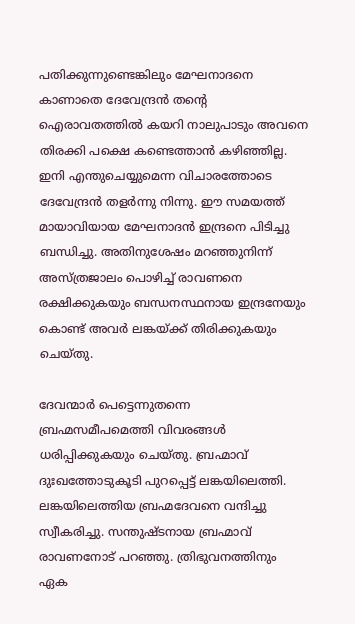പതിക്കുന്നുണ്ടെങ്കിലും മേഘനാദനെ കാണാതെ ദേവേന്ദ്രന്‍ തന്റെ ഐരാവതത്തില്‍ കയറി നാലുപാടും അവനെ തിരക്കി പക്ഷെ കണ്ടെത്താന്‍ കഴിഞ്ഞില്ല. ഇനി എന്തുചെയ്യുമെന്ന വിചാരത്തോടെ ദേവേന്ദ്രന്‍ തളര്‍ന്നു നിന്നു. ഈ സമയത്ത് മായാവിയായ മേഘനാദന്‍ ഇന്ദ്രനെ പിടിച്ചു ബന്ധിച്ചു. അതിനുശേഷം മറഞ്ഞുനിന്ന് അസ്ത്രജാലം പൊഴിച്ച് രാവണനെ രക്ഷിക്കുകയും ബന്ധനസ്ഥനായ ഇന്ദ്രനേയും കൊണ്ട് അവര്‍ ലങ്കയ്‌ക്ക് തിരിക്കുകയും ചെയ്തു.

ദേവന്മാര്‍ പെട്ടെന്നുതന്നെ ബ്രഹ്മസമീപമെത്തി വിവരങ്ങള്‍ ധരിപ്പിക്കുകയും ചെയ്തു. ബ്രഹ്മാവ് ദുഃഖത്തോടുകൂടി പുറപ്പെട്ട് ലങ്കയിലെത്തി. ലങ്കയിലെത്തിയ ബ്രഹ്മദേവനെ വന്ദിച്ചു സ്വീകരിച്ചു. സന്തുഷ്ടനായ ബ്രഹ്മാവ് രാവണനോട് പറഞ്ഞു. ത്രിഭുവനത്തിനും ഏക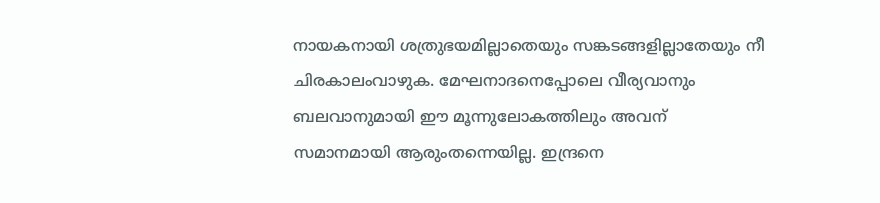നായകനായി ശത്രുഭയമില്ലാതെയും സങ്കടങ്ങളില്ലാതേയും നീ ചിരകാലംവാഴുക. മേഘനാദനെപ്പോലെ വീര്യവാനും ബലവാനുമായി ഈ മൂന്നുലോകത്തിലും അവന് സമാനമായി ആരുംതന്നെയില്ല. ഇന്ദ്രനെ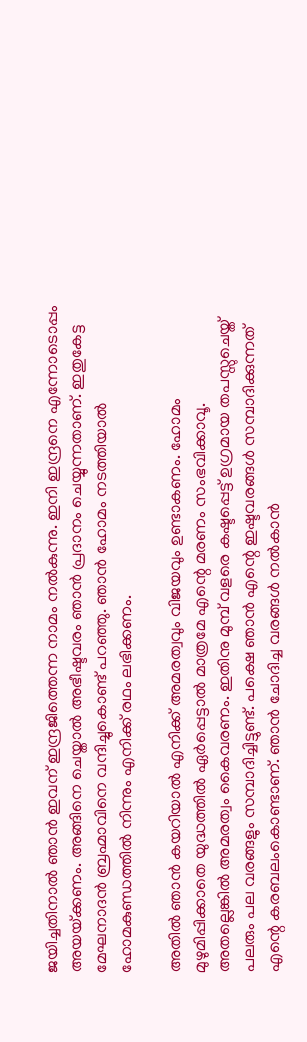ജയിച്ചതിനാല്‍ ഞാന്‍ ഇവന് ഇന്ദ്രജിത്തെന്ന നാമം നല്‍കുന്നു. ഇനി ഇന്ദ്രനെ എന്നോടൊപ്പം അയയ്‌ക്കണം. അങ്ങിനെ ചെയ്താല്‍ അഭീഷ്ടവരം ഞാന്‍ പ്രദാനം ചെയ്യുന്നതാണ്. ഇതുകേട്ട മേഘനാദന്‍ ബ്രഹ്മാവിനെ വന്ദിച്ചുകൊണ്ട് പറഞ്ഞു. ഞാന്‍ ഹോമം നടത്തിയാല്‍ ഹോമകുണ്ഡത്തില്‍ നിന്നും എനിക്ക് രഥം ലഭിക്കണം.

അതില്‍ ഞാന്‍ കയറിയാല്‍ എനിക്ക് അമരത്വവും വിജയവും ഉണ്ടാകണം. ഹോമം മുഴുമിപ്പിക്കാതെ യുദ്ധത്തില്‍ ഏര്‍പ്പെട്ടാല്‍ മാത്രമേ എന്റെ മരണം സംഭവിക്കാവൂ. അതല്ലെങ്കില്‍ അമരത്വം കൈവരണം. ഇതിനു മുമ്പ് വളരെ കഷ്ടപ്പെട്ട് ഉഗ്രമായ തപസ്സുചെയ്ത് പലരും പല വരങ്ങളും സമ്പാദിച്ചിട്ടുണ്ട്. പക്ഷെ ഞാന്‍ എന്റെ ഇഷ്ടവരങ്ങള്‍ സമ്പാദിക്കുന്നത് എന്റെ കരബലംകൊണ്ടാണ്. ഞാന്‍ ചോദിച്ച വരങ്ങള്‍ നല്‍കാന്‍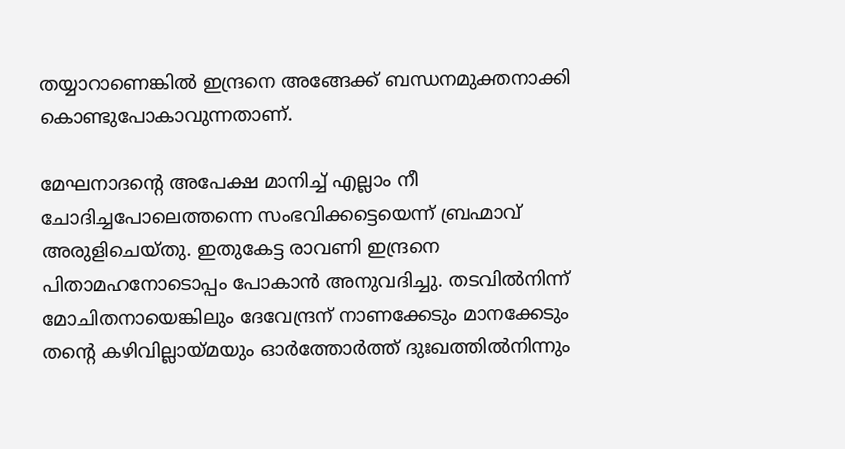തയ്യാറാണെങ്കില്‍ ഇന്ദ്രനെ അങ്ങേക്ക് ബന്ധനമുക്തനാക്കി കൊണ്ടുപോകാവുന്നതാണ്.

മേഘനാദന്റെ അപേക്ഷ മാനിച്ച് എല്ലാം നീ ചോദിച്ചപോലെത്തന്നെ സംഭവിക്കട്ടെയെന്ന് ബ്രഹ്മാവ് അരുളിചെയ്തു. ഇതുകേട്ട രാവണി ഇന്ദ്രനെ പിതാമഹനോടൊപ്പം പോകാന്‍ അനുവദിച്ചു. തടവില്‍നിന്ന് മോചിതനായെങ്കിലും ദേവേന്ദ്രന് നാണക്കേടും മാനക്കേടും തന്റെ കഴിവില്ലായ്‌മയും ഓര്‍ത്തോര്‍ത്ത് ദുഃഖത്തില്‍നിന്നും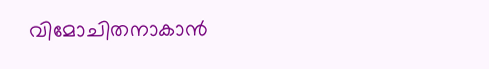വിമോചിതനാകാന്‍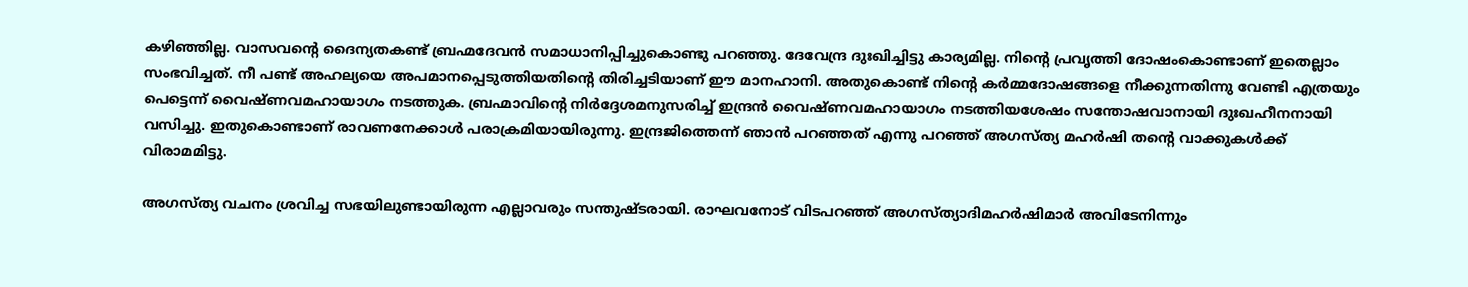കഴിഞ്ഞില്ല. വാസവന്റെ ദൈന്യതകണ്ട് ബ്രഹ്മദേവന്‍ സമാധാനിപ്പിച്ചുകൊണ്ടു പറഞ്ഞു. ദേവേന്ദ്ര ദുഃഖിച്ചിട്ടു കാര്യമില്ല. നിന്റെ പ്രവൃത്തി ദോഷംകൊണ്ടാണ് ഇതെല്ലാം സംഭവിച്ചത്. നീ പണ്ട് അഹല്യയെ അപമാനപ്പെടുത്തിയതിന്റെ തിരിച്ചടിയാണ് ഈ മാനഹാനി. അതുകൊണ്ട് നിന്റെ കര്‍മ്മദോഷങ്ങളെ നീക്കുന്നതിന്നു വേണ്ടി എത്രയും പെട്ടെന്ന് വൈഷ്ണവമഹായാഗം നടത്തുക. ബ്രഹ്മാവിന്റെ നിര്‍ദ്ദേശമനുസരിച്ച് ഇന്ദ്രന്‍ വൈഷ്ണവമഹായാഗം നടത്തിയശേഷം സന്തോഷവാനായി ദുഃഖഹീനനായി വസിച്ചു. ഇതുകൊണ്ടാണ് രാവണനേക്കാള്‍ പരാക്രമിയായിരുന്നു. ഇന്ദ്രജിത്തെന്ന് ഞാന്‍ പറഞ്ഞത് എന്നു പറഞ്ഞ് അഗസ്ത്യ മഹര്‍ഷി തന്റെ വാക്കുകള്‍ക്ക് വിരാമമിട്ടു.

അഗസ്ത്യ വചനം ശ്രവിച്ച സഭയിലുണ്ടായിരുന്ന എല്ലാവരും സന്തുഷ്ടരായി. രാഘവനോട് വിടപറഞ്ഞ് അഗസ്ത്യാദിമഹര്‍ഷിമാര്‍ അവിടേനിന്നും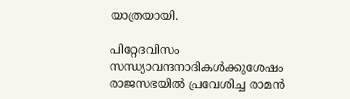യാത്രയായി.

പിറ്റേദവിസം സന്ധ്യാവന്ദനാദികള്‍ക്കുശേഷം രാജസഭയില്‍ പ്രവേശിച്ച രാമന്‍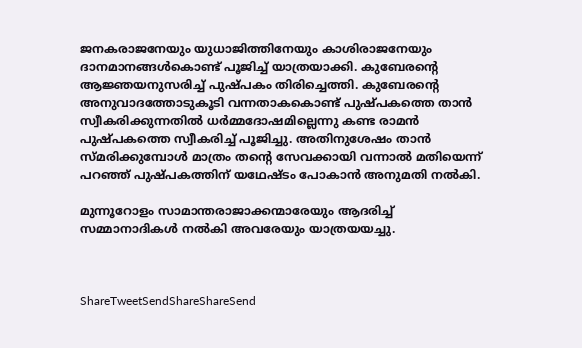ജനകരാജനേയും യുധാജിത്തിനേയും കാശിരാജനേയും ദാനമാനങ്ങള്‍കൊണ്ട് പൂജിച്ച് യാത്രയാക്കി. കുബേരന്റെ ആജ്ഞയനുസരിച്ച് പുഷ്പകം തിരിച്ചെത്തി. കുബേരന്റെ അനുവാദത്തോടുകൂടി വന്നതാകകൊണ്ട് പുഷ്പകത്തെ താന്‍ സ്വീകരിക്കുന്നതില്‍ ധര്‍മ്മദോഷമില്ലെന്നു കണ്ട രാമന്‍ പുഷ്പകത്തെ സ്വീകരിച്ച് പൂജിച്ചു. അതിനുശേഷം താന്‍ സ്മരിക്കുമ്പോള്‍ മാത്രം തന്റെ സേവക്കായി വന്നാല്‍ മതിയെന്ന് പറഞ്ഞ് പുഷ്പകത്തിന് യഥേഷ്ടം പോകാന്‍ അനുമതി നല്‍കി.

മുന്നൂറോളം സാമാന്തരാജാക്കന്മാരേയും ആദരിച്ച് സമ്മാനാദികള്‍ നല്‍കി അവരേയും യാത്രയയച്ചു.



ShareTweetSendShareShareSend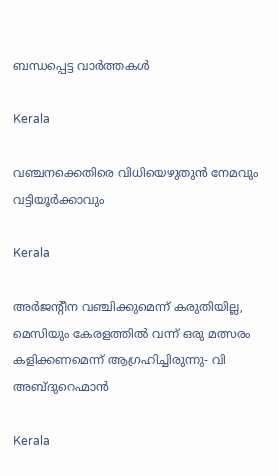ബന്ധപ്പെട്ട വാര്‍ത്തകള്‍

Kerala

വഞ്ചനക്കെതിരെ വിധിയെഴുതുന്‍ നേമവും വട്ടിയൂര്‍ക്കാവും

Kerala

അര്‍ജന്റീന വഞ്ചിക്കുമെന്ന് കരുതിയില്ല, മെസിയും കേരളത്തില്‍ വന്ന് ഒരു മത്സരം കളിക്കണമെന്ന് ആഗ്രഹിച്ചിരുന്നു- വി അബ്ദുറെഹ്മാന്‍

Kerala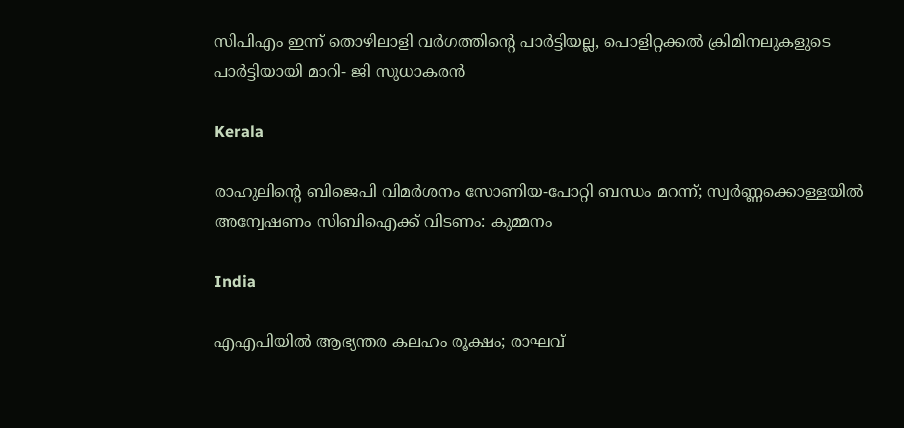സിപിഎം ഇന്ന് തൊഴിലാളി വര്‍ഗത്തിന്റെ പാര്‍ട്ടിയല്ല, പൊളിറ്റക്കല്‍ ക്രിമിനലുകളുടെ പാര്‍ട്ടിയായി മാറി- ജി സുധാകരന്‍

Kerala

രാഹുലിന്റെ ബിജെപി വിമര്‍ശനം സോണിയ-പോറ്റി ബന്ധം മറന്ന്; സ്വര്‍ണ്ണക്കൊള്ളയില്‍ അന്വേഷണം സിബിഐക്ക് വിടണം: കുമ്മനം

India

എഎപിയില്‍ ആഭ്യന്തര കലഹം രൂക്ഷം; രാഘവ്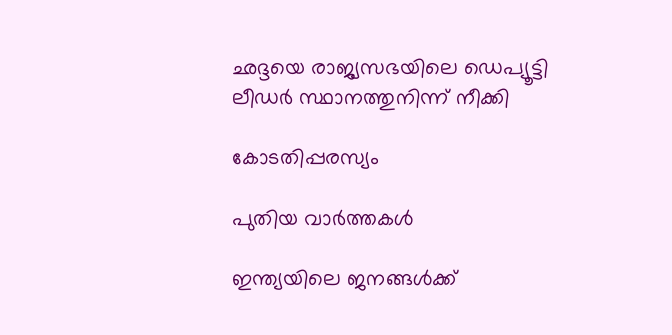ഛദ്ദയെ രാജ്യസഭയിലെ ഡെപ്യൂട്ടി ലീഡര്‍ സ്ഥാനത്തുനിന്ന് നീക്കി

കോടതിപ്പരസ്യം

പുതിയ വാര്‍ത്തകള്‍

ഇന്ത്യയിലെ ജനങ്ങള്‍ക്ക്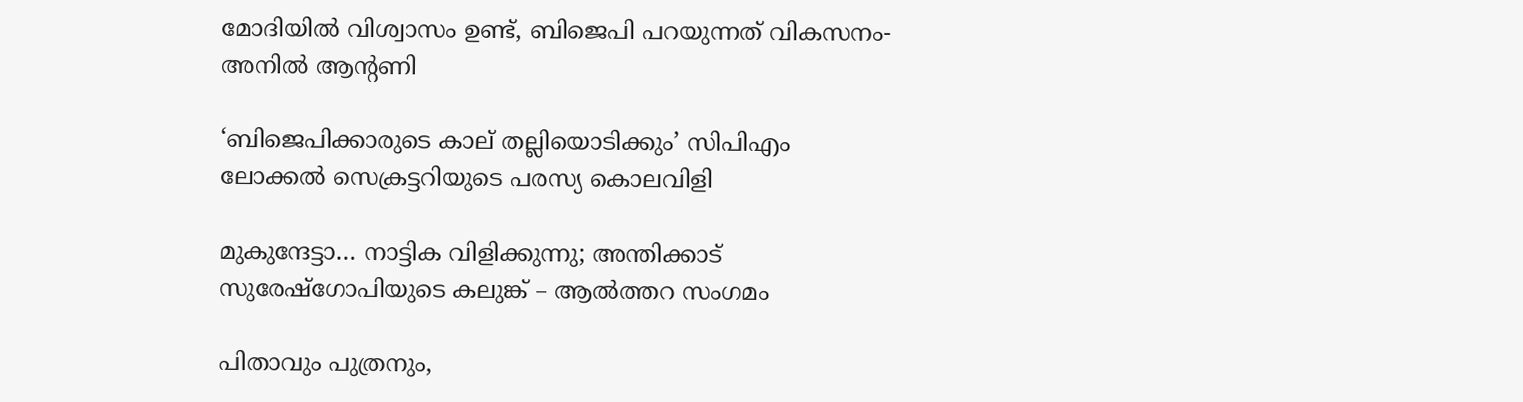മോദിയില്‍ വിശ്വാസം ഉണ്ട്, ബിജെപി പറയുന്നത് വികസനം- അനില്‍ ആന്റണി

‘ബിജെപിക്കാരുടെ കാല് തല്ലിയൊടിക്കും’ സിപിഎം ലോക്കല്‍ സെക്രട്ടറിയുടെ പരസ്യ കൊലവിളി

മുകുന്ദേട്ടാ… നാട്ടിക വിളിക്കുന്നു; അന്തിക്കാട് സുരേഷ്‌ഗോപിയുടെ കലുങ്ക് – ആല്‍ത്തറ സംഗമം

പിതാവും പുത്രനും,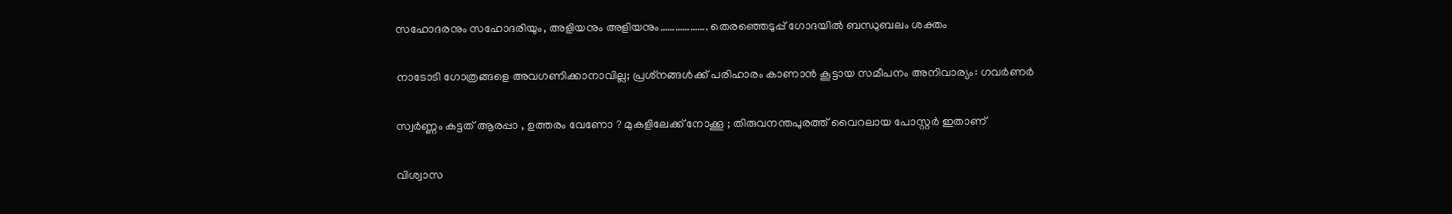സഹോദരനും സഹോദരിയും, അളിയനും അളിയനും………………. തെരഞ്ഞെടുപ്പ് ഗോദയില്‍ ബന്ധുബലം ശക്തം

നാടോടി ഗോത്രങ്ങളെ അവഗണിക്കാനാവില്ല; പ്രശ്‌നങ്ങള്‍ക്ക് പരിഹാരം കാണാന്‍ കൂട്ടായ സമീപനം അനിവാര്യം: ഗവര്‍ണര്‍

സ്വര്‍ണ്ണം കട്ടത് ആരപ്പാ , ഉത്തരം വേണോ ? മുകളിലേക്ക് നോക്കൂ ; തിരുവനന്തപുരത്ത് വൈറലായ പോസ്റ്റർ ഇതാണ്

വിശ്വാസ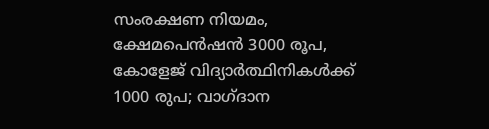സംരക്ഷണ നിയമം, ക്ഷേമപെൻഷൻ 3000 രൂപ, കോളേജ് വിദ്യാർത്ഥിനികൾക്ക് 1000 രുപ; വാഗ്ദാന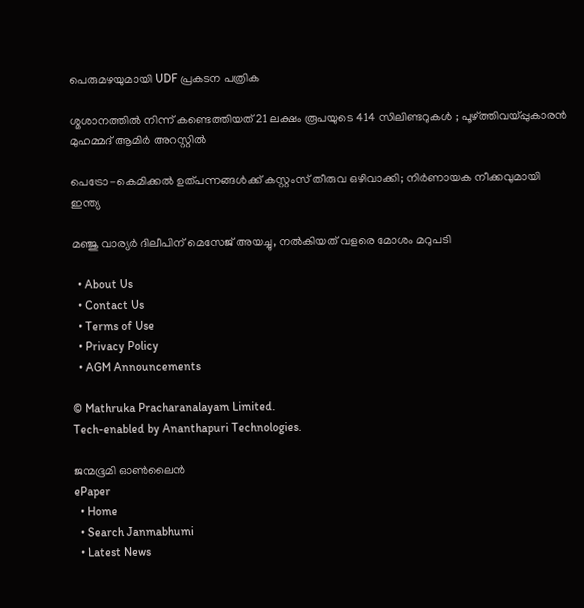പെരുമഴയുമായി UDF പ്രകടന പത്രിക

ശ്മശാനത്തിൽ നിന്ന് കണ്ടെത്തിയത് 21 ലക്ഷം രൂപയുടെ 414 സിലിണ്ടറുകൾ ; പൂഴ്‌ത്തിവയ്‌പ്പുകാരൻ മുഹമ്മദ് ആമിർ അറസ്റ്റിൽ

പെട്രോ-കെമിക്കൽ ഉത്പന്നങ്ങൾക്ക് കസ്റ്റംസ് തീരുവ ഒഴിവാക്കി; നിർണായക നീക്കവുമായി ഇന്ത്യ

മഞ്ജു വാര്യർ ദിലീപിന് മെസേജ് അയച്ചു, നൽകിയത് വളരെ മോശം മറുപടി

  • About Us
  • Contact Us
  • Terms of Use
  • Privacy Policy
  • AGM Announcements

© Mathruka Pracharanalayam Limited.
Tech-enabled by Ananthapuri Technologies.

ജന്മഭൂമി ഓണ്‍ലൈന്‍
ePaper
  • Home
  • Search Janmabhumi
  • Latest News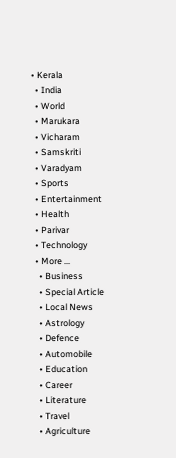• Kerala
  • India
  • World
  • Marukara
  • Vicharam
  • Samskriti
  • Varadyam
  • Sports
  • Entertainment
  • Health
  • Parivar
  • Technology
  • More …
    • Business
    • Special Article
    • Local News
    • Astrology
    • Defence
    • Automobile
    • Education
    • Career
    • Literature
    • Travel
    • Agriculture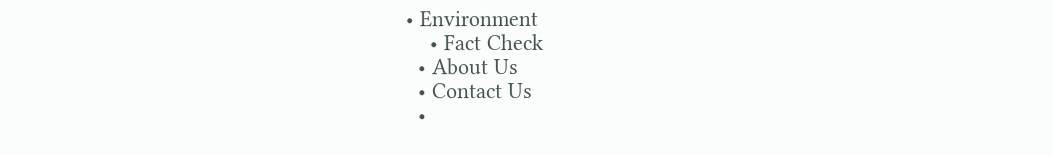• Environment
    • Fact Check
  • About Us
  • Contact Us
  •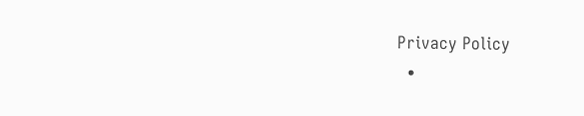Privacy Policy
  •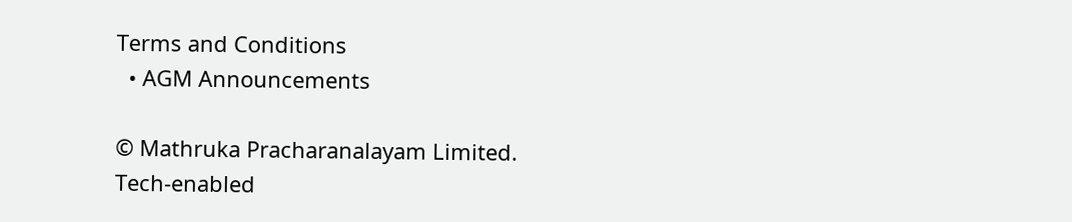Terms and Conditions
  • AGM Announcements

© Mathruka Pracharanalayam Limited.
Tech-enabled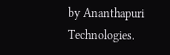by Ananthapuri Technologies.